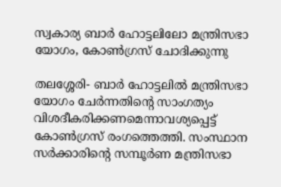സ്വകാര്യ ബാര്‍ ഹോട്ടലിലോ മന്ത്രിസഭാ യോഗം, കോണ്‍ഗ്രസ് ചോദിക്കുന്നു

തലശ്ശേരി- ബാര്‍ ഹോട്ടലില്‍ മന്ത്രിസഭാ യോഗം ചേര്‍ന്നതിന്റെ സാംഗത്യം വിശദീകരിക്കണമെന്നാവശ്യപ്പെട്ട് കോണ്‍ഗ്രസ് രംഗത്തെത്തി. സംസ്ഥാന സര്‍ക്കാരിന്റെ സമ്പൂര്‍ണ മന്ത്രിസഭാ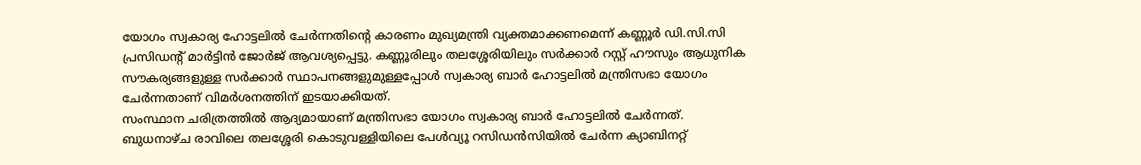യോഗം സ്വകാര്യ ഹോട്ടലില്‍ ചേര്‍ന്നതിന്റെ കാരണം മുഖ്യമന്ത്രി വ്യക്തമാക്കണമെന്ന് കണ്ണൂര്‍ ഡി.സി.സി പ്രസിഡന്റ് മാര്‍ട്ടിന്‍ ജോര്‍ജ് ആവശ്യപ്പെട്ടു. കണ്ണൂരിലും തലശ്ശേരിയിലും സര്‍ക്കാര്‍ റസ്റ്റ് ഹൗസും ആധുനിക സൗകര്യങ്ങളുള്ള സര്‍ക്കാര്‍ സ്ഥാപനങ്ങളുമുള്ളപ്പോള്‍ സ്വകാര്യ ബാര്‍ ഹോട്ടലില്‍ മന്ത്രിസഭാ യോഗം ചേര്‍ന്നതാണ് വിമര്‍ശനത്തിന് ഇടയാക്കിയത്.
സംസ്ഥാന ചരിത്രത്തില്‍ ആദ്യമായാണ് മന്ത്രിസഭാ യോഗം സ്വകാര്യ ബാര്‍ ഹോട്ടലില്‍ ചേര്‍ന്നത്. ബുധനാഴ്ച രാവിലെ തലശ്ശേരി കൊടുവള്ളിയിലെ പേള്‍വ്യൂ റസിഡന്‍സിയില്‍ ചേര്‍ന്ന ക്യാബിനറ്റ്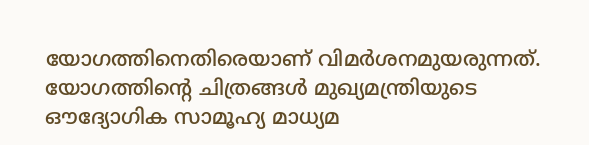യോഗത്തിനെതിരെയാണ് വിമര്‍ശനമുയരുന്നത്. യോഗത്തിന്റെ ചിത്രങ്ങള്‍ മുഖ്യമന്ത്രിയുടെ ഔദ്യോഗിക സാമൂഹ്യ മാധ്യമ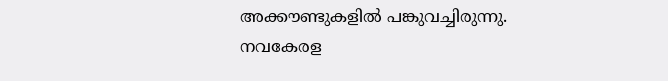അക്കൗണ്ടുകളില്‍ പങ്കുവച്ചിരുന്നു.
നവകേരള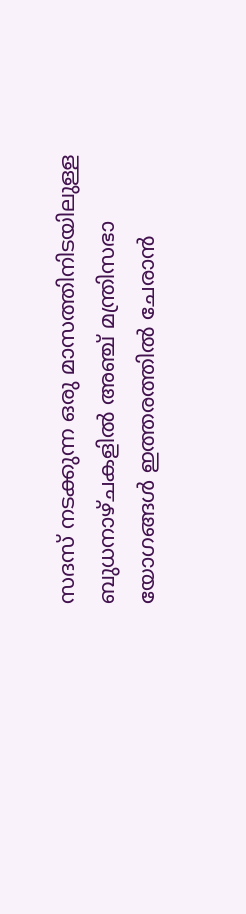സദസ് നടക്കുന്ന ഒരു മാസത്തിനിടയിലുള്ള ബുധനാഴ്ചകളില്‍ അഞ്ച് മന്ത്രിസഭാ യോഗങ്ങള്‍ ഇത്തരത്തില്‍ ചേരാന്‍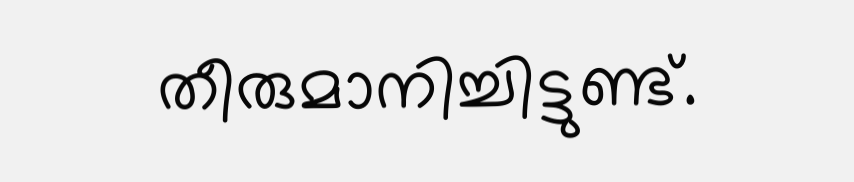തീരുമാനിച്ചിട്ടുണ്ട്.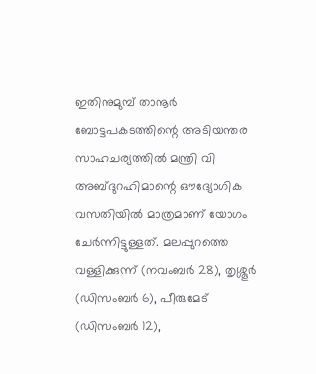ഇതിനുമുമ്പ് താനൂര്‍ ബോട്ടപകടത്തിന്റെ അടിയന്തര സാഹചര്യത്തില്‍ മന്ത്രി വി അബ്ദുറഹിമാന്റെ ഔദ്യോഗിക വസതിയില്‍ മാത്രമാണ് യോഗം ചേര്‍ന്നിട്ടുള്ളത്. മലപ്പുറത്തെ വള്ളിക്കുന്ന് (നവംബര്‍ 28), തൃശ്ശൂര്‍ (ഡിസംബര്‍ 6), പീരുമേട് (ഡിസംബര്‍ 12),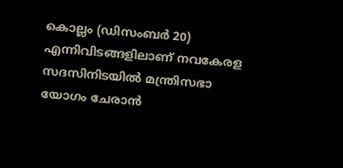കൊല്ലം (ഡിസംബര്‍ 20) എന്നിവിടങ്ങളിലാണ് നവകേരള സദസിനിടയില്‍ മന്ത്രിസഭാ യോഗം ചേരാന്‍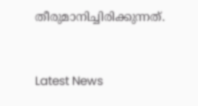തീരുമാനിച്ചിരിക്കുന്നത്.



Latest News